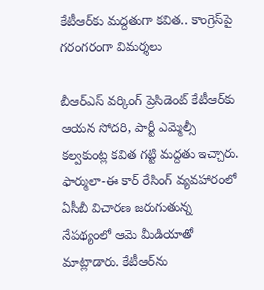కేటీఆర్‌కు మద్దతుగా కవిత.. కాంగ్రెస్‌పై గరంగరంగా విమర్శలు

బీఆర్ఎస్ వర్కింగ్ ప్రెసిడెంట్ కేటీఆర్‌కు ఆయన సోదరి, పార్టీ ఎమ్మెల్సీ కల్వకుంట్ల కవిత గట్టి మద్దతు ఇచ్చారు. ఫార్ములా-ఈ కార్ రేసింగ్ వ్యవహారంలో ఏసీబీ విచారణ జరుగుతున్న నేపథ్యంలో ఆమె మీడియాతో మాట్లాడారు. కేటీఆర్‌ను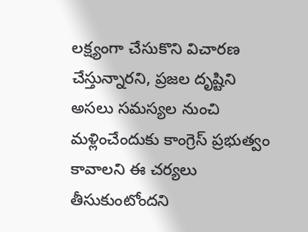లక్ష్యంగా చేసుకొని విచారణ చేస్తున్నారని, ప్రజల దృష్టిని అసలు సమస్యల నుంచి మళ్లించేందుకు కాంగ్రెస్ ప్రభుత్వం కావాలని ఈ చర్యలు తీసుకుంటోందని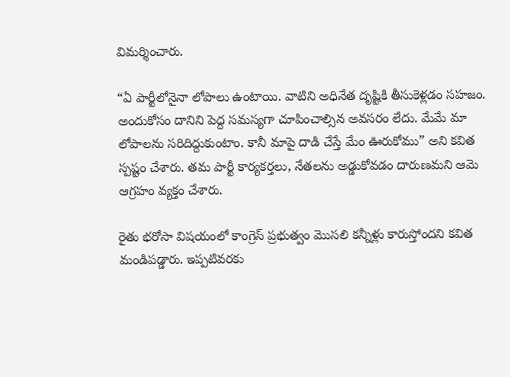విమర్శించారు.

“ఏ పార్టీలోనైనా లోపాలు ఉంటాయి. వాటిని అధినేత దృష్టికి తీసుకెళ్లడం సహజం. అందుకోసం దానిని పెద్ద సమస్యగా చూపించాల్సిన అవసరం లేదు. మేమే మా లోపాలను సరిదిద్దుకుంటాం. కానీ మాపై దాడి చేస్తే మేం ఊరుకోము” అని కవిత స్పష్టం చేశారు. తమ పార్టీ కార్యకర్తలు, నేతలను అడ్డుకోవడం దారుణమని ఆమె ఆగ్రహం వ్యక్తం చేశారు.

రైతు భరోసా విషయంలో కాంగ్రెస్ ప్రభుత్వం మొసలి కన్నీళ్లు కారుస్తోందని కవిత మండిపడ్డారు. ఇప్పటివరకు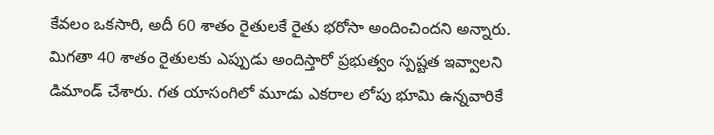కేవలం ఒకసారి, అదీ 60 శాతం రైతులకే రైతు భరోసా అందించిందని అన్నారు. మిగతా 40 శాతం రైతులకు ఎప్పుడు అందిస్తారో ప్రభుత్వం స్పష్టత ఇవ్వాలని డిమాండ్ చేశారు. గత యాసంగిలో మూడు ఎకరాల లోపు భూమి ఉన్నవారికే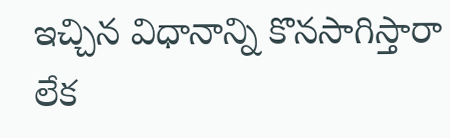ఇచ్చిన విధానాన్ని కొనసాగిస్తారా లేక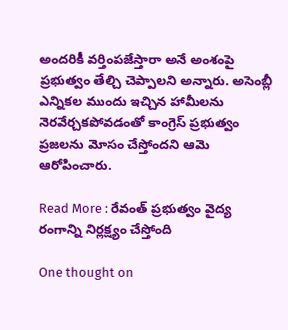అందరికీ వర్తింపజేస్తారా అనే అంశంపై ప్రభుత్వం తేల్చి చెప్పాలని అన్నారు. అసెంబ్లీ ఎన్నికల ముందు ఇచ్చిన హామీలను నెరవేర్చకపోవడంతో కాంగ్రెస్ ప్రభుత్వం ప్రజలను మోసం చేస్తోందని ఆమె ఆరోపించారు.

Read More : రేవంత్ ప్రభుత్వం వైద్య రంగాన్ని నిర్లక్ష్యం చేస్తోంది

One thought on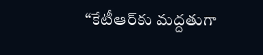“కేటీఆర్‌కు మద్దతుగా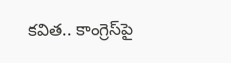కవిత.. కాంగ్రెస్‌పై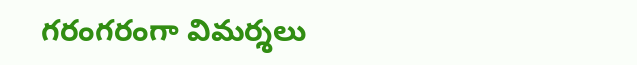గరంగరంగా విమర్శలు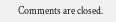Comments are closed.